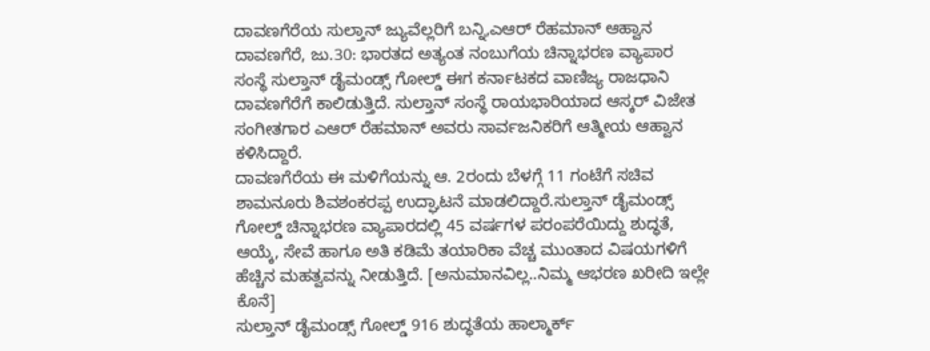ದಾವಣಗೆರೆಯ ಸುಲ್ತಾನ್ ಜ್ಯುವೆಲ್ಲರಿಗೆ ಬನ್ನಿ,ಎಆರ್ ರೆಹಮಾನ್ ಆಹ್ವಾನ
ದಾವಣಗೆರೆ, ಜು.30: ಭಾರತದ ಅತ್ಯಂತ ನಂಬುಗೆಯ ಚಿನ್ನಾಭರಣ ವ್ಯಾಪಾರ ಸಂಸ್ಥೆ ಸುಲ್ತಾನ್ ಡೈಮಂಡ್ಸ್ ಗೋಲ್ಡ್ ಈಗ ಕರ್ನಾಟಕದ ವಾಣಿಜ್ಯ ರಾಜಧಾನಿ ದಾವಣಗೆರೆಗೆ ಕಾಲಿಡುತ್ತಿದೆ. ಸುಲ್ತಾನ್ ಸಂಸ್ಥೆ ರಾಯಭಾರಿಯಾದ ಆಸ್ಕರ್ ವಿಜೇತ ಸಂಗೀತಗಾರ ಎಆರ್ ರೆಹಮಾನ್ ಅವರು ಸಾರ್ವಜನಿಕರಿಗೆ ಆತ್ಮೀಯ ಆಹ್ವಾನ ಕಳಿಸಿದ್ದಾರೆ.
ದಾವಣಗೆರೆಯ ಈ ಮಳಿಗೆಯನ್ನು ಆ. 2ರಂದು ಬೆಳಗ್ಗೆ 11 ಗಂಟೆಗೆ ಸಚಿವ ಶಾಮನೂರು ಶಿವಶಂಕರಪ್ಪ ಉದ್ಘಾಟನೆ ಮಾಡಲಿದ್ದಾರೆ.ಸುಲ್ತಾನ್ ಡೈಮಂಡ್ಸ್ ಗೋಲ್ಡ್ ಚಿನ್ನಾಭರಣ ವ್ಯಾಪಾರದಲ್ಲಿ 45 ವರ್ಷಗಳ ಪರಂಪರೆಯಿದ್ದು ಶುದ್ಧತೆ, ಆಯ್ಕೆ, ಸೇವೆ ಹಾಗೂ ಅತಿ ಕಡಿಮೆ ತಯಾರಿಕಾ ವೆಚ್ಚ ಮುಂತಾದ ವಿಷಯಗಳಿಗೆ ಹೆಚ್ಚಿನ ಮಹತ್ವವನ್ನು ನೀಡುತ್ತಿದೆ. [ಅನುಮಾನವಿಲ್ಲ..ನಿಮ್ಮ ಆಭರಣ ಖರೀದಿ ಇಲ್ಲೇ ಕೊನೆ]
ಸುಲ್ತಾನ್ ಡೈಮಂಡ್ಸ್ ಗೋಲ್ಡ್ 916 ಶುದ್ಧತೆಯ ಹಾಲ್ಮಾರ್ಕ್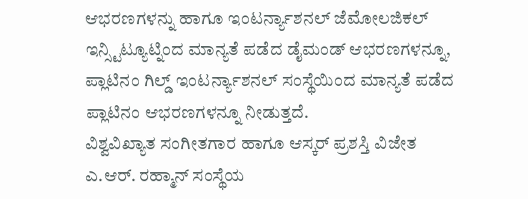ಆಭರಣಗಳನ್ನು ಹಾಗೂ ಇಂಟರ್ನ್ಯಾಶನಲ್ ಜೆಮೋಲಜಿಕಲ್ ಇನ್ಸ್ಟಿಟ್ಯೂಟ್ನಿಂದ ಮಾನ್ಯತೆ ಪಡೆದ ಡೈಮಂಡ್ ಆಭರಣಗಳನ್ನೂ, ಪ್ಲಾಟಿನಂ ಗಿಲ್ಡ್ ಇಂಟರ್ನ್ಯಾಶನಲ್ ಸಂಸ್ಥೆಯಿಂದ ಮಾನ್ಯತೆ ಪಡೆದ ಪ್ಲಾಟಿನಂ ಆಭರಣಗಳನ್ನೂ ನೀಡುತ್ತದೆ.
ವಿಶ್ವವಿಖ್ಯಾತ ಸಂಗೀತಗಾರ ಹಾಗೂ ಆಸ್ಕರ್ ಪ್ರಶಸ್ತಿ ವಿಜೇತ ಎ.ಆರ್. ರಹ್ಮಾನ್ ಸಂಸ್ಥೆಯ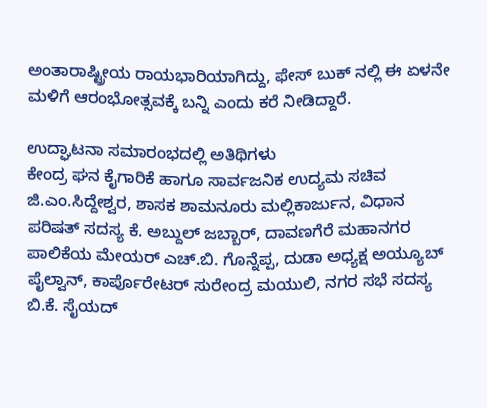ಅಂತಾರಾಷ್ಟ್ರೀಯ ರಾಯಭಾರಿಯಾಗಿದ್ದು, ಫೇಸ್ ಬುಕ್ ನಲ್ಲಿ ಈ ಏಳನೇ ಮಳಿಗೆ ಆರಂಭೋತ್ಸವಕ್ಕೆ ಬನ್ನಿ ಎಂದು ಕರೆ ನೀಡಿದ್ದಾರೆ.

ಉದ್ಘಾಟನಾ ಸಮಾರಂಭದಲ್ಲಿ ಅತಿಥಿಗಳು
ಕೇಂದ್ರ ಘನ ಕೈಗಾರಿಕೆ ಹಾಗೂ ಸಾರ್ವಜನಿಕ ಉದ್ಯಮ ಸಚಿವ ಜಿ.ಎಂ.ಸಿದ್ದೇಶ್ವರ, ಶಾಸಕ ಶಾಮನೂರು ಮಲ್ಲಿಕಾರ್ಜುನ, ವಿಧಾನ ಪರಿಷತ್ ಸದಸ್ಯ ಕೆ. ಅಬ್ದುಲ್ ಜಬ್ಬಾರ್, ದಾವಣಗೆರೆ ಮಹಾನಗರ ಪಾಲಿಕೆಯ ಮೇಯರ್ ಎಚ್.ಬಿ. ಗೊನ್ನೆಪ್ಪ, ದುಡಾ ಅಧ್ಯಕ್ಷ ಅಯ್ಯೂಬ್ ಪೈಲ್ವಾನ್, ಕಾರ್ಪೊರೇಟರ್ ಸುರೇಂದ್ರ ಮಯುಲಿ, ನಗರ ಸಭೆ ಸದಸ್ಯ ಬಿ.ಕೆ. ಸೈಯದ್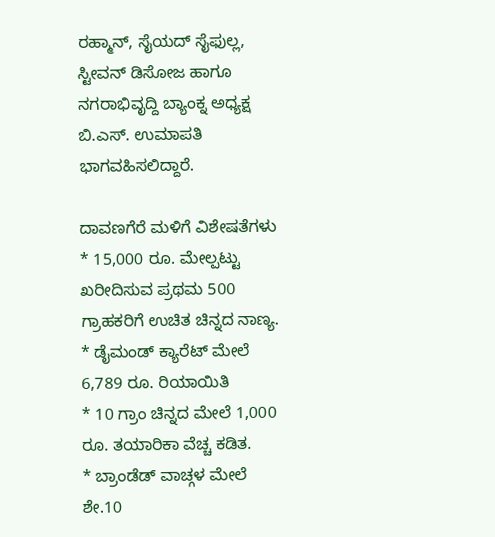ರಹ್ಮಾನ್, ಸೈಯದ್ ಸೈಫುಲ್ಲ, ಸ್ಟೀವನ್ ಡಿಸೋಜ ಹಾಗೂ ನಗರಾಭಿವೃದ್ದಿ ಬ್ಯಾಂಕ್ನ ಅಧ್ಯಕ್ಷ ಬಿ.ಎಸ್. ಉಮಾಪತಿ ಭಾಗವಹಿಸಲಿದ್ದಾರೆ.

ದಾವಣಗೆರೆ ಮಳಿಗೆ ವಿಶೇಷತೆಗಳು
* 15,000 ರೂ. ಮೇಲ್ಪಟ್ಟು ಖರೀದಿಸುವ ಪ್ರಥಮ 500 ಗ್ರಾಹಕರಿಗೆ ಉಚಿತ ಚಿನ್ನದ ನಾಣ್ಯ.
* ಡೈಮಂಡ್ ಕ್ಯಾರೆಟ್ ಮೇಲೆ 6,789 ರೂ. ರಿಯಾಯಿತಿ
* 10 ಗ್ರಾಂ ಚಿನ್ನದ ಮೇಲೆ 1,000 ರೂ. ತಯಾರಿಕಾ ವೆಚ್ಚ ಕಡಿತ.
* ಬ್ರಾಂಡೆಡ್ ವಾಚ್ಗಳ ಮೇಲೆ ಶೇ.10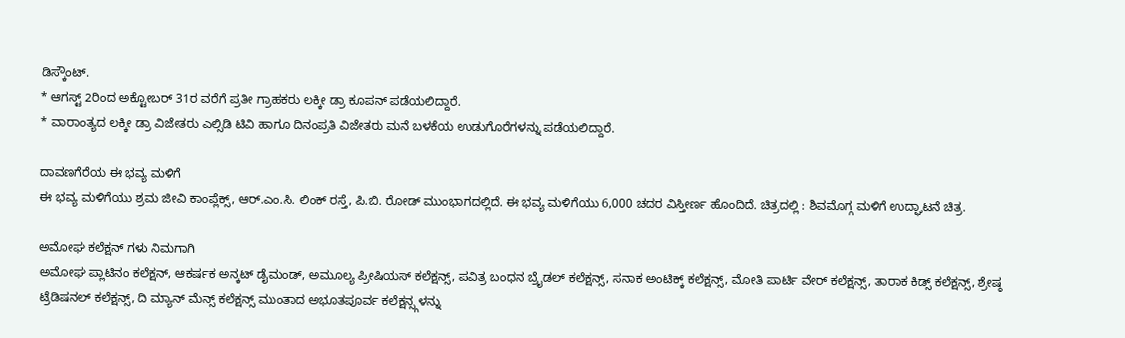ಡಿಸ್ಕೌಂಟ್.
* ಆಗಸ್ಟ್ 2ರಿಂದ ಅಕ್ಟೋಬರ್ 31ರ ವರೆಗೆ ಪ್ರತೀ ಗ್ರಾಹಕರು ಲಕ್ಕೀ ಡ್ರಾ ಕೂಪನ್ ಪಡೆಯಲಿದ್ದಾರೆ.
* ವಾರಾಂತ್ಯದ ಲಕ್ಕೀ ಡ್ರಾ ವಿಜೇತರು ಎಲ್ಸಿಡಿ ಟಿವಿ ಹಾಗೂ ದಿನಂಪ್ರತಿ ವಿಜೇತರು ಮನೆ ಬಳಕೆಯ ಉಡುಗೊರೆಗಳನ್ನು ಪಡೆಯಲಿದ್ದಾರೆ.

ದಾವಣಗೆರೆಯ ಈ ಭವ್ಯ ಮಳಿಗೆ
ಈ ಭವ್ಯ ಮಳಿಗೆಯು ಶ್ರಮ ಜೀವಿ ಕಾಂಪ್ಲೆಕ್ಸ್, ಆರ್.ಎಂ.ಸಿ. ಲಿಂಕ್ ರಸ್ತೆ, ಪಿ.ಬಿ. ರೋಡ್ ಮುಂಭಾಗದಲ್ಲಿದೆ. ಈ ಭವ್ಯ ಮಳಿಗೆಯು 6,000 ಚದರ ವಿಸ್ತೀರ್ಣ ಹೊಂದಿದೆ. ಚಿತ್ರದಲ್ಲಿ : ಶಿವಮೊಗ್ಗ ಮಳಿಗೆ ಉದ್ಘಾಟನೆ ಚಿತ್ರ.

ಅಮೋಘ ಕಲೆಕ್ಷನ್ ಗಳು ನಿಮಗಾಗಿ
ಅಮೋಘ ಪ್ಲಾಟಿನಂ ಕಲೆಕ್ಷನ್, ಆಕರ್ಷಕ ಅನ್ಕಟ್ ಡೈಮಂಡ್, ಅಮೂಲ್ಯ ಪ್ರೀಷಿಯಸ್ ಕಲೆಕ್ಷನ್ಸ್, ಪವಿತ್ರ ಬಂಧನ ಬ್ರೈಡಲ್ ಕಲೆಕ್ಷನ್ಸ್, ಸನಾಕ ಅಂಟಿಕ್ಕ್ ಕಲೆಕ್ಷನ್ಸ್, ಮೋತಿ ಪಾರ್ಟಿ ವೇರ್ ಕಲೆಕ್ಷನ್ಸ್, ತಾರಾಕ ಕಿಡ್ಸ್ ಕಲೆಕ್ಷನ್ಸ್, ಶ್ರೇಷ್ಠ ಟ್ರೆಡಿಷನಲ್ ಕಲೆಕ್ಷನ್ಸ್, ದಿ ಮ್ಯಾನ್ ಮೆನ್ಸ್ ಕಲೆಕ್ಷನ್ಸ್ ಮುಂತಾದ ಅಭೂತಪೂರ್ವ ಕಲೆಕ್ಷನ್ಸ್ಗಳನ್ನು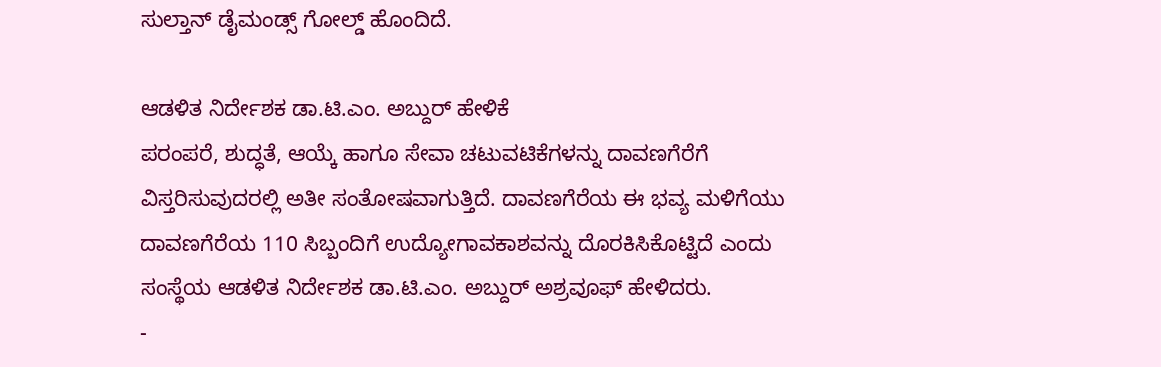ಸುಲ್ತಾನ್ ಡೈಮಂಡ್ಸ್ ಗೋಲ್ಡ್ ಹೊಂದಿದೆ.

ಆಡಳಿತ ನಿರ್ದೇಶಕ ಡಾ.ಟಿ.ಎಂ. ಅಬ್ದುರ್ ಹೇಳಿಕೆ
ಪರಂಪರೆ, ಶುದ್ಧತೆ, ಆಯ್ಕೆ ಹಾಗೂ ಸೇವಾ ಚಟುವಟಿಕೆಗಳನ್ನು ದಾವಣಗೆರೆಗೆ ವಿಸ್ತರಿಸುವುದರಲ್ಲಿ ಅತೀ ಸಂತೋಷವಾಗುತ್ತಿದೆ. ದಾವಣಗೆರೆಯ ಈ ಭವ್ಯ ಮಳಿಗೆಯು ದಾವಣಗೆರೆಯ 110 ಸಿಬ್ಬಂದಿಗೆ ಉದ್ಯೋಗಾವಕಾಶವನ್ನು ದೊರಕಿಸಿಕೊಟ್ಟಿದೆ ಎಂದು ಸಂಸ್ಥೆಯ ಆಡಳಿತ ನಿರ್ದೇಶಕ ಡಾ.ಟಿ.ಎಂ. ಅಬ್ದುರ್ ಅಶ್ರವೂಫ್ ಹೇಳಿದರು.
-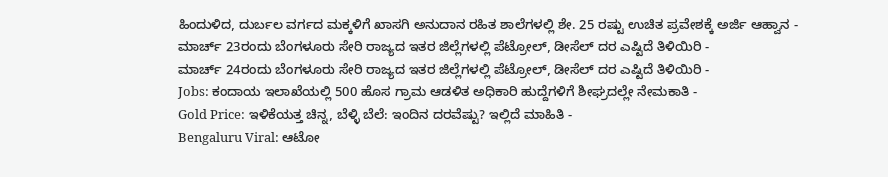ಹಿಂದುಳಿದ, ದುರ್ಬಲ ವರ್ಗದ ಮಕ್ಕಳಿಗೆ ಖಾಸಗಿ ಅನುದಾನ ರಹಿತ ಶಾಲೆಗಳಲ್ಲಿ ಶೇ. 25 ರಷ್ಟು ಉಚಿತ ಪ್ರವೇಶಕ್ಕೆ ಅರ್ಜಿ ಆಹ್ವಾನ -
ಮಾರ್ಚ್ 23ರಂದು ಬೆಂಗಳೂರು ಸೇರಿ ರಾಜ್ಯದ ಇತರ ಜಿಲ್ಲೆಗಳಲ್ಲಿ ಪೆಟ್ರೋಲ್, ಡೀಸೆಲ್ ದರ ಎಷ್ಟಿದೆ ತಿಳಿಯಿರಿ -
ಮಾರ್ಚ್ 24ರಂದು ಬೆಂಗಳೂರು ಸೇರಿ ರಾಜ್ಯದ ಇತರ ಜಿಲ್ಲೆಗಳಲ್ಲಿ ಪೆಟ್ರೋಲ್, ಡೀಸೆಲ್ ದರ ಎಷ್ಟಿದೆ ತಿಳಿಯಿರಿ -
Jobs: ಕಂದಾಯ ಇಲಾಖೆಯಲ್ಲಿ 500 ಹೊಸ ಗ್ರಾಮ ಆಡಳಿತ ಅಧಿಕಾರಿ ಹುದ್ದೆಗಳಿಗೆ ಶೀಘ್ರದಲ್ಲೇ ನೇಮಕಾತಿ -
Gold Price: ಇಳಿಕೆಯತ್ತ ಚಿನ್ನ, ಬೆಳ್ಳಿ ಬೆಲೆ: ಇಂದಿನ ದರವೆಷ್ಟು? ಇಲ್ಲಿದೆ ಮಾಹಿತಿ -
Bengaluru Viral: ಆಟೋ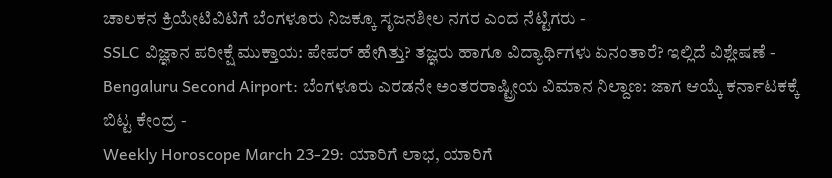ಚಾಲಕನ ಕ್ರಿಯೇಟಿವಿಟಿಗೆ ಬೆಂಗಳೂರು ನಿಜಕ್ಕೂ ಸೃಜನಶೀಲ ನಗರ ಎಂದ ನೆಟ್ಟಿಗರು -
SSLC ವಿಜ್ಞಾನ ಪರೀಕ್ಷೆ ಮುಕ್ತಾಯ: ಪೇಪರ್ ಹೇಗಿತ್ತು? ತಜ್ಞರು ಹಾಗೂ ವಿದ್ಯಾರ್ಥಿಗಳು ಏನಂತಾರೆ? ಇಲ್ಲಿದೆ ವಿಶ್ಲೇಷಣೆ -
Bengaluru Second Airport: ಬೆಂಗಳೂರು ಎರಡನೇ ಅಂತರರಾಷ್ಟ್ರೀಯ ವಿಮಾನ ನಿಲ್ದಾಣ: ಜಾಗ ಆಯ್ಕೆ ಕರ್ನಾಟಕಕ್ಕೆ ಬಿಟ್ಟ ಕೇಂದ್ರ -
Weekly Horoscope March 23-29: ಯಾರಿಗೆ ಲಾಭ, ಯಾರಿಗೆ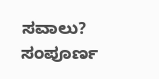ಸವಾಲು? ಸಂಪೂರ್ಣ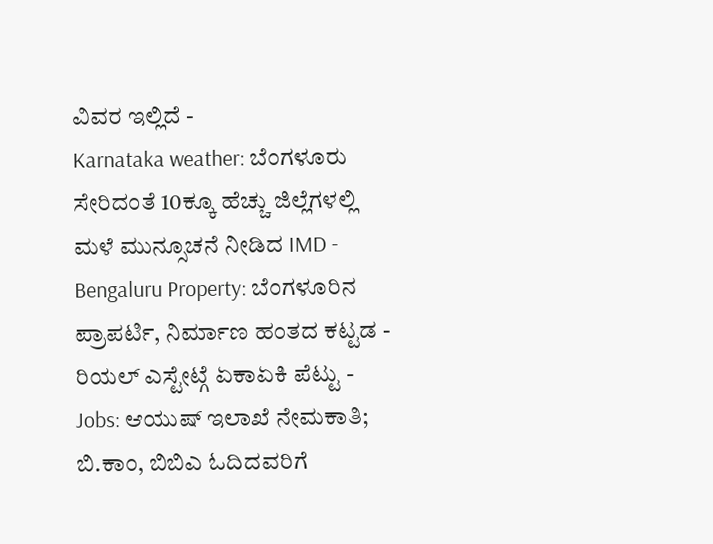ವಿವರ ಇಲ್ಲಿದೆ -
Karnataka weather: ಬೆಂಗಳೂರು ಸೇರಿದಂತೆ 10ಕ್ಕೂ ಹೆಚ್ಚು ಜಿಲ್ಲೆಗಳಲ್ಲಿ ಮಳೆ ಮುನ್ಸೂಚನೆ ನೀಡಿದ IMD -
Bengaluru Property: ಬೆಂಗಳೂರಿನ ಪ್ರಾಪರ್ಟಿ, ನಿರ್ಮಾಣ ಹಂತದ ಕಟ್ಟಡ - ರಿಯಲ್ ಎಸ್ಟೇಟ್ಗೆ ಏಕಾಏಕಿ ಪೆಟ್ಟು -
Jobs: ಆಯುಷ್ ಇಲಾಖೆ ನೇಮಕಾತಿ; ಬಿ.ಕಾಂ, ಬಿಬಿಎ ಓದಿದವರಿಗೆ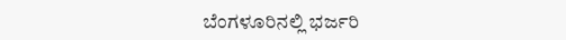ಬೆಂಗಳೂರಿನಲ್ಲಿ ಭರ್ಜರಿ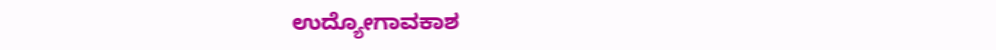ಉದ್ಯೋಗಾವಕಾಶ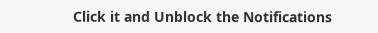Click it and Unblock the Notifications